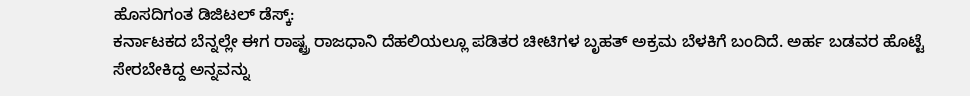ಹೊಸದಿಗಂತ ಡಿಜಿಟಲ್ ಡೆಸ್ಕ್:
ಕರ್ನಾಟಕದ ಬೆನ್ನಲ್ಲೇ ಈಗ ರಾಷ್ಟ್ರ ರಾಜಧಾನಿ ದೆಹಲಿಯಲ್ಲೂ ಪಡಿತರ ಚೀಟಿಗಳ ಬೃಹತ್ ಅಕ್ರಮ ಬೆಳಕಿಗೆ ಬಂದಿದೆ. ಅರ್ಹ ಬಡವರ ಹೊಟ್ಟೆ ಸೇರಬೇಕಿದ್ದ ಅನ್ನವನ್ನು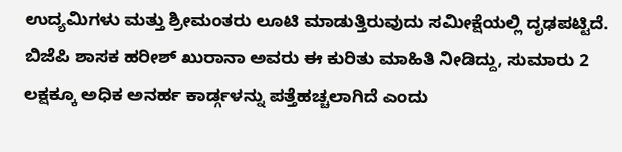ಉದ್ಯಮಿಗಳು ಮತ್ತು ಶ್ರೀಮಂತರು ಲೂಟಿ ಮಾಡುತ್ತಿರುವುದು ಸಮೀಕ್ಷೆಯಲ್ಲಿ ದೃಢಪಟ್ಟಿದೆ. ಬಿಜೆಪಿ ಶಾಸಕ ಹರೀಶ್ ಖುರಾನಾ ಅವರು ಈ ಕುರಿತು ಮಾಹಿತಿ ನೀಡಿದ್ದು, ಸುಮಾರು 2 ಲಕ್ಷಕ್ಕೂ ಅಧಿಕ ಅನರ್ಹ ಕಾರ್ಡ್ಗಳನ್ನು ಪತ್ತೆಹಚ್ಚಲಾಗಿದೆ ಎಂದು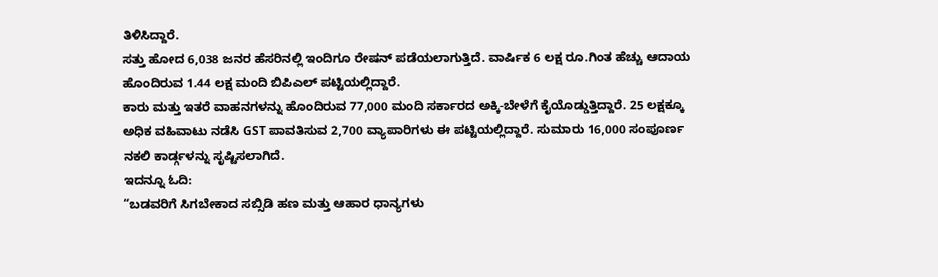ತಿಳಿಸಿದ್ದಾರೆ.
ಸತ್ತು ಹೋದ 6,038 ಜನರ ಹೆಸರಿನಲ್ಲಿ ಇಂದಿಗೂ ರೇಷನ್ ಪಡೆಯಲಾಗುತ್ತಿದೆ. ವಾರ್ಷಿಕ 6 ಲಕ್ಷ ರೂ.ಗಿಂತ ಹೆಚ್ಚು ಆದಾಯ ಹೊಂದಿರುವ 1.44 ಲಕ್ಷ ಮಂದಿ ಬಿಪಿಎಲ್ ಪಟ್ಟಿಯಲ್ಲಿದ್ದಾರೆ.
ಕಾರು ಮತ್ತು ಇತರೆ ವಾಹನಗಳನ್ನು ಹೊಂದಿರುವ 77,000 ಮಂದಿ ಸರ್ಕಾರದ ಅಕ್ಕಿ-ಬೇಳೆಗೆ ಕೈಯೊಡ್ಡುತ್ತಿದ್ದಾರೆ. 25 ಲಕ್ಷಕ್ಕೂ ಅಧಿಕ ವಹಿವಾಟು ನಡೆಸಿ GST ಪಾವತಿಸುವ 2,700 ವ್ಯಾಪಾರಿಗಳು ಈ ಪಟ್ಟಿಯಲ್ಲಿದ್ದಾರೆ. ಸುಮಾರು 16,000 ಸಂಪೂರ್ಣ ನಕಲಿ ಕಾರ್ಡ್ಗಳನ್ನು ಸೃಷ್ಟಿಸಲಾಗಿದೆ.
ಇದನ್ನೂ ಓದಿ:
“ಬಡವರಿಗೆ ಸಿಗಬೇಕಾದ ಸಬ್ಸಿಡಿ ಹಣ ಮತ್ತು ಆಹಾರ ಧಾನ್ಯಗಳು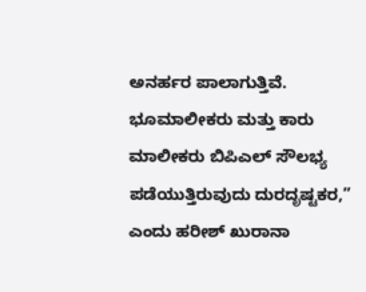ಅನರ್ಹರ ಪಾಲಾಗುತ್ತಿವೆ. ಭೂಮಾಲೀಕರು ಮತ್ತು ಕಾರು ಮಾಲೀಕರು ಬಿಪಿಎಲ್ ಸೌಲಭ್ಯ ಪಡೆಯುತ್ತಿರುವುದು ದುರದೃಷ್ಟಕರ,” ಎಂದು ಹರೀಶ್ ಖುರಾನಾ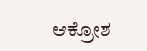ಆಕ್ರೋಶ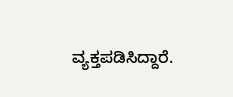ವ್ಯಕ್ತಪಡಿಸಿದ್ದಾರೆ.